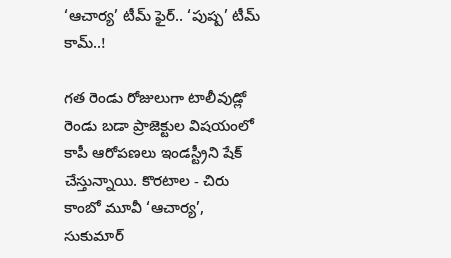‘ఆచార్య’ టీమ్ ఫైర్.. ‘పుష్ప’ టీమ్ కామ్..!

గత రెండు రోజులుగా టాలీవుడ్లో రెండు బడా ప్రాజెక్టుల విషయంలో కాపీ ఆరోపణలు ఇండస్ట్రీని షేక్ చేస్తున్నాయి. కొరటాల - చిరు కాంబో మూవీ ‘ఆచార్య’, సుకుమార్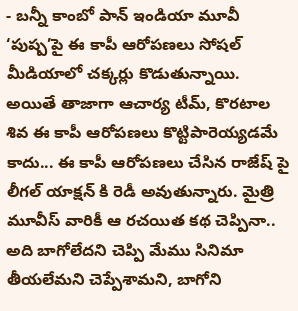- బన్నీ కాంబో పాన్ ఇండియా మూవీ ‘పుష్ప’పై ఈ కాపీ ఆరోపణలు సోషల్ మీడియాలో చక్కర్లు కొడుతున్నాయి. అయితే తాజాగా ఆచార్య టీమ్, కొరటాల శివ ఈ కాపీ ఆరోపణలు కొట్టిపారెయ్యడమే కాదు... ఈ కాపీ ఆరోపణలు చేసిన రాజేష్ పై లీగల్ యాక్షన్ కి రెడీ అవుతున్నారు. మైత్రి మూవీస్ వారికీ ఆ రచయిత కథ చెప్పినా.. అది బాగోలేదని చెప్పి మేము సినిమా తీయలేమని చెప్పేశామని, బాగోని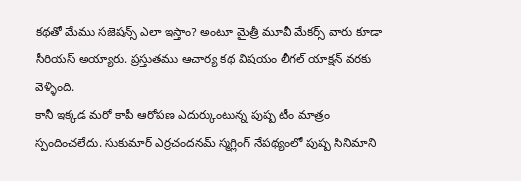కథతో మేము సజెషన్స్ ఎలా ఇస్తాం? అంటూ మైత్రీ మూవీ మేకర్స్ వారు కూడా సీరియస్ అయ్యారు. ప్రస్తుతము ఆచార్య కథ విషయం లీగల్ యాక్షన్ వరకు వెళ్ళింది.
కానీ ఇక్కడ మరో కాపీ ఆరోపణ ఎదుర్కుంటున్న పుష్ప టీం మాత్రం స్పందించలేదు. సుకుమార్ ఎర్రచందనమ్ స్మగ్లింగ్ నేపథ్యంలో పుష్ప సినిమాని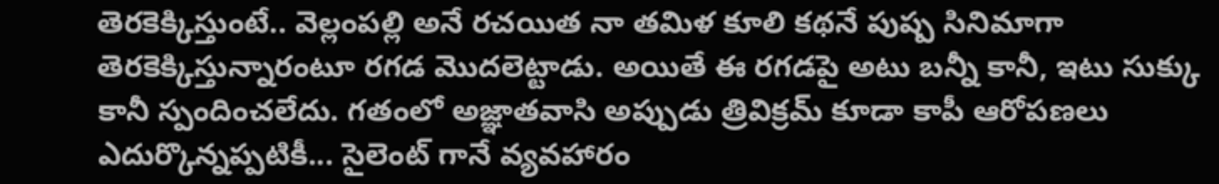తెరకెక్కిస్తుంటే.. వెల్లంపల్లి అనే రచయిత నా తమిళ కూలి కథనే పుష్ప సినిమాగా తెరకెక్కిస్తున్నారంటూ రగడ మొదలెట్టాడు. అయితే ఈ రగడపై అటు బన్నీ కానీ, ఇటు సుక్కు కానీ స్పందించలేదు. గతంలో అజ్ఞాతవాసి అప్పుడు త్రివిక్రమ్ కూడా కాపీ ఆరోపణలు ఎదుర్కొన్నప్పటికీ... సైలెంట్ గానే వ్యవహారం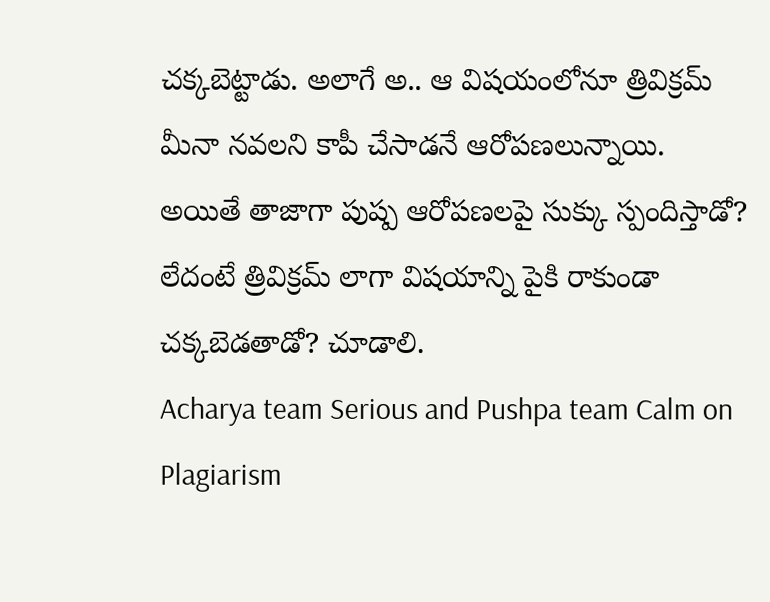చక్కబెట్టాడు. అలాగే అ.. ఆ విషయంలోనూ త్రివిక్రమ్ మీనా నవలని కాపీ చేసాడనే ఆరోపణలున్నాయి. అయితే తాజాగా పుష్ప ఆరోపణలపై సుక్కు స్పందిస్తాడో? లేదంటే త్రివిక్రమ్ లాగా విషయాన్ని పైకి రాకుండా చక్కబెడతాడో? చూడాలి.
Acharya team Serious and Pushpa team Calm on Plagiarism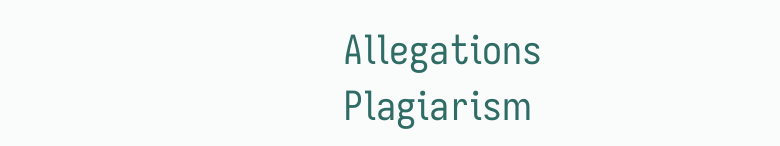Allegations
Plagiarism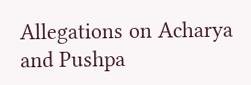Allegations on Acharya and Pushpa